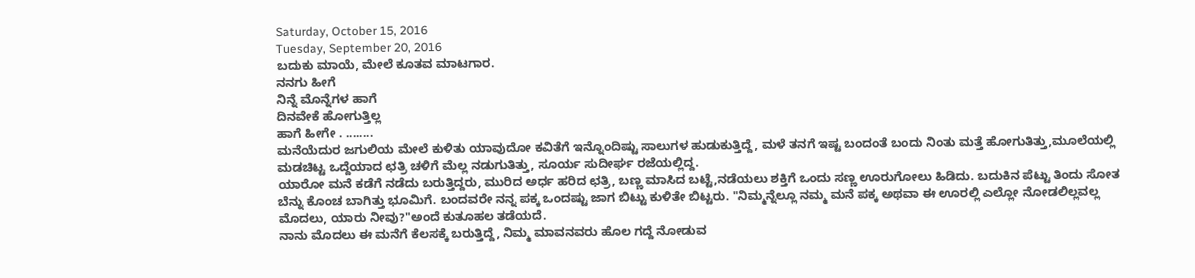Saturday, October 15, 2016
Tuesday, September 20, 2016
ಬದುಕು ಮಾಯೆ, ಮೇಲೆ ಕೂತವ ಮಾಟಗಾರ.
ನನಗು ಹೀಗೆ
ನಿನ್ನೆ ಮೊನ್ನೆಗಳ ಹಾಗೆ
ದಿನವೇಕೆ ಹೋಗುತ್ತಿಲ್ಲ
ಹಾಗೆ ಹೀಗೇ . ........
ಮನೆಯೆದುರ ಜಗುಲಿಯ ಮೇಲೆ ಕುಳಿತು ಯಾವುದೋ ಕವಿತೆಗೆ ಇನ್ನೊಂದಿಷ್ಟು ಸಾಲುಗಳ ಹುಡುಕುತ್ತಿದ್ದೆ, ಮಳೆ ತನಗೆ ಇಷ್ಟ ಬಂದಂತೆ ಬಂದು ನಿಂತು ಮತ್ತೆ ಹೋಗುತಿತ್ತು,ಮೂಲೆಯಲ್ಲಿ ಮಡಚಿಟ್ಟ ಒದ್ದೆಯಾದ ಛತ್ರಿ ಚಳಿಗೆ ಮೆಲ್ಲ ನಡುಗುತಿತ್ತು, ಸೂರ್ಯ ಸುದೀರ್ಘ ರಜೆಯಲ್ಲಿದ್ದ.
ಯಾರೋ ಮನೆ ಕಡೆಗೆ ನಡೆದು ಬರುತ್ತಿದ್ದರು, ಮುರಿದ ಅರ್ಧ ಹರಿದ ಛತ್ರಿ, ಬಣ್ಣ ಮಾಸಿದ ಬಟ್ಟೆ,ನಡೆಯಲು ಶಕ್ತಿಗೆ ಒಂದು ಸಣ್ಣ ಊರುಗೋಲು ಹಿಡಿದು. ಬದುಕಿನ ಪೆಟ್ಟು ತಿಂದು ಸೋತ ಬೆನ್ನು ಕೊಂಚ ಬಾಗಿತ್ತು ಭೂಮಿಗೆ. ಬಂದವರೇ ನನ್ನ ಪಕ್ಕ ಒಂದಷ್ಟು ಜಾಗ ಬಿಟ್ಟು ಕುಳಿತೇ ಬಿಟ್ಟರು. "ನಿಮ್ಮನ್ನೆಲ್ಲೂ ನಮ್ಮ ಮನೆ ಪಕ್ಕ ಅಥವಾ ಈ ಊರಲ್ಲಿ ಎಲ್ಲೋ ನೋಡಲಿಲ್ಲವಲ್ಲ ಮೊದಲು, ಯಾರು ನೀವು?"ಅಂದೆ ಕುತೂಹಲ ತಡೆಯದೆ.
ನಾನು ಮೊದಲು ಈ ಮನೆಗೆ ಕೆಲಸಕ್ಕೆ ಬರುತ್ತಿದ್ದೆ, ನಿಮ್ಮ ಮಾವನವರು ಹೊಲ ಗದ್ದೆ ನೋಡುವ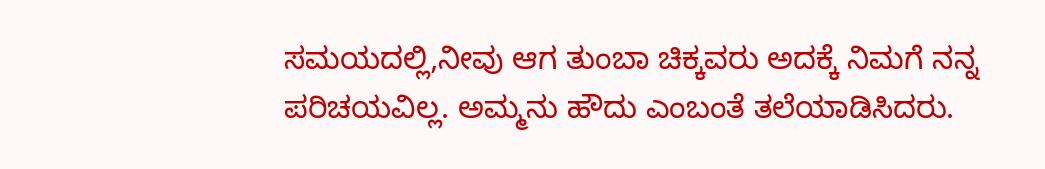ಸಮಯದಲ್ಲಿ,ನೀವು ಆಗ ತುಂಬಾ ಚಿಕ್ಕವರು ಅದಕ್ಕೆ ನಿಮಗೆ ನನ್ನ ಪರಿಚಯವಿಲ್ಲ. ಅಮ್ಮನು ಹೌದು ಎಂಬಂತೆ ತಲೆಯಾಡಿಸಿದರು.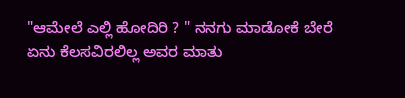"ಆಮೇಲೆ ಎಲ್ಲಿ ಹೋದಿರಿ ? " ನನಗು ಮಾಡೋಕೆ ಬೇರೆ ಏನು ಕೆಲಸವಿರಲಿಲ್ಲ ಅವರ ಮಾತು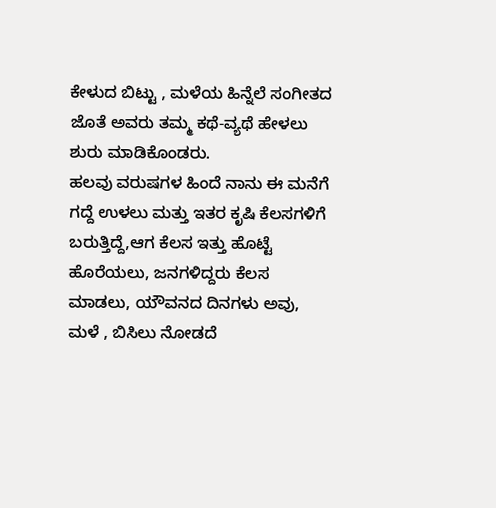ಕೇಳುದ ಬಿಟ್ಟು , ಮಳೆಯ ಹಿನ್ನೆಲೆ ಸಂಗೀತದ ಜೊತೆ ಅವರು ತಮ್ಮ ಕಥೆ-ವ್ಯಥೆ ಹೇಳಲು ಶುರು ಮಾಡಿಕೊಂಡರು.
ಹಲವು ವರುಷಗಳ ಹಿಂದೆ ನಾನು ಈ ಮನೆಗೆ ಗದ್ದೆ ಉಳಲು ಮತ್ತು ಇತರ ಕೃಷಿ ಕೆಲಸಗಳಿಗೆ ಬರುತ್ತಿದ್ದೆ,ಆಗ ಕೆಲಸ ಇತ್ತು ಹೊಟ್ಟೆ ಹೊರೆಯಲು, ಜನಗಳಿದ್ದರು ಕೆಲಸ ಮಾಡಲು, ಯೌವನದ ದಿನಗಳು ಅವು, ಮಳೆ , ಬಿಸಿಲು ನೋಡದೆ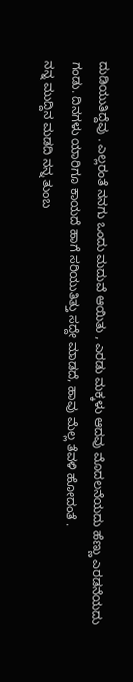ದುಡಿಯುತಿದ್ದೆವು . ಎಲ್ಲರಂತೆ ನನಗು ಒಂದು ಮದುವೆ ಆಯಿತು , ಎರಡು ಮಕ್ಕಳು ಆದವು ಮೊದಲನೆಯದು ಹೆಣ್ಣು ಎರಡನೆಯದು ಗಂಡು. ದಿನಗಳು ಯಾರಿಗೂ ಕಾಯದೆ ಹಾಗೆ ಸರಿಯುತಿತ್ತು ಸದ್ದೇ ಮಾಡದೆ, ಹಾವು ಮೆಲ್ಲ ತೆವಳಿ ಹೋದಂತೆ .
ನನ್ನ ಮುದ್ದಿನ ಮಡದಿ ನನ್ನ ತುಂಬ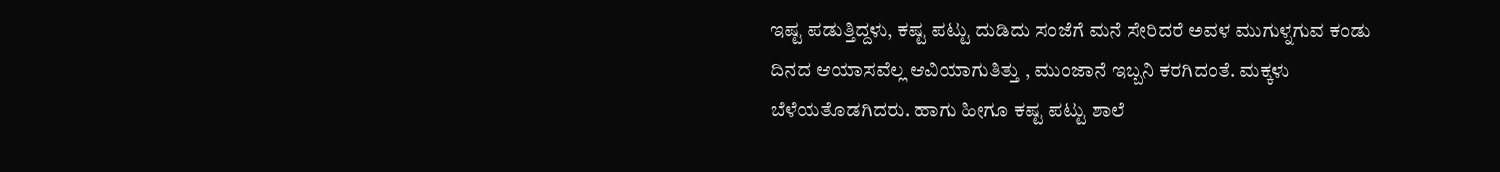ಇಷ್ಟ ಪಡುತ್ತಿದ್ದಳು, ಕಷ್ಟ ಪಟ್ಟು ದುಡಿದು ಸಂಜೆಗೆ ಮನೆ ಸೇರಿದರೆ ಅವಳ ಮುಗುಳ್ನಗುವ ಕಂಡು ದಿನದ ಆಯಾಸವೆಲ್ಲ ಆವಿಯಾಗುತಿತ್ತು , ಮುಂಜಾನೆ ಇಬ್ಬನಿ ಕರಗಿದಂತೆ. ಮಕ್ಕಳು ಬೆಳೆಯತೊಡಗಿದರು. ಹಾಗು ಹೀಗೂ ಕಷ್ಟ ಪಟ್ಟು ಶಾಲೆ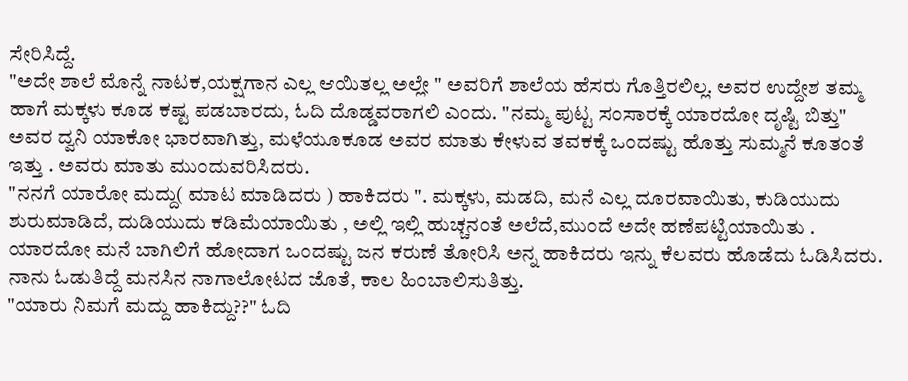ಸೇರಿಸಿದ್ದೆ.
"ಅದೇ ಶಾಲೆ ಮೊನ್ನೆ ನಾಟಕ,ಯಕ್ಷಗಾನ ಎಲ್ಲ ಆಯಿತಲ್ಲ ಅಲ್ಲೇ " ಅವರಿಗೆ ಶಾಲೆಯ ಹೆಸರು ಗೊತ್ತಿರಲಿಲ್ಲ. ಅವರ ಉದ್ದೇಶ ತಮ್ಮ ಹಾಗೆ ಮಕ್ಕಳು ಕೂಡ ಕಷ್ಟ ಪಡಬಾರದು, ಓದಿ ದೊಡ್ಡವರಾಗಲಿ ಎಂದು. "ನಮ್ಮ ಪುಟ್ಟ ಸಂಸಾರಕ್ಕೆ ಯಾರದೋ ದೃಷ್ಟಿ ಬಿತ್ತು" ಅವರ ದ್ವನಿ ಯಾಕೋ ಭಾರವಾಗಿತ್ತು, ಮಳೆಯೂಕೂಡ ಅವರ ಮಾತು ಕೇಳುವ ತವಕಕ್ಕೆ ಒಂದಷ್ಟು ಹೊತ್ತು ಸುಮ್ಮನೆ ಕೂತಂತೆ ಇತ್ತು . ಅವರು ಮಾತು ಮುಂದುವರಿಸಿದರು.
"ನನಗೆ ಯಾರೋ ಮದ್ದು( ಮಾಟ ಮಾಡಿದರು ) ಹಾಕಿದರು ". ಮಕ್ಕಳು, ಮಡದಿ, ಮನೆ ಎಲ್ಲ ದೂರವಾಯಿತು, ಕುಡಿಯುದು ಶುರುಮಾಡಿದೆ, ದುಡಿಯುದು ಕಡಿಮೆಯಾಯಿತು , ಅಲ್ಲಿ ಇಲ್ಲಿ ಹುಚ್ಚನಂತೆ ಅಲೆದೆ,ಮುಂದೆ ಅದೇ ಹಣೆಪಟ್ಟಿಯಾಯಿತು . ಯಾರದೋ ಮನೆ ಬಾಗಿಲಿಗೆ ಹೋದಾಗ ಒಂದಷ್ಟು ಜನ ಕರುಣೆ ತೋರಿಸಿ ಅನ್ನ ಹಾಕಿದರು ಇನ್ನು ಕೆಲವರು ಹೊಡೆದು ಓಡಿಸಿದರು. ನಾನು ಓಡುತಿದ್ದೆ ಮನಸಿನ ನಾಗಾಲೋಟದ ಜೊತೆ, ಕಾಲ ಹಿಂಬಾಲಿಸುತಿತ್ತು.
"ಯಾರು ನಿಮಗೆ ಮದ್ದು ಹಾಕಿದ್ದು??" ಓದಿ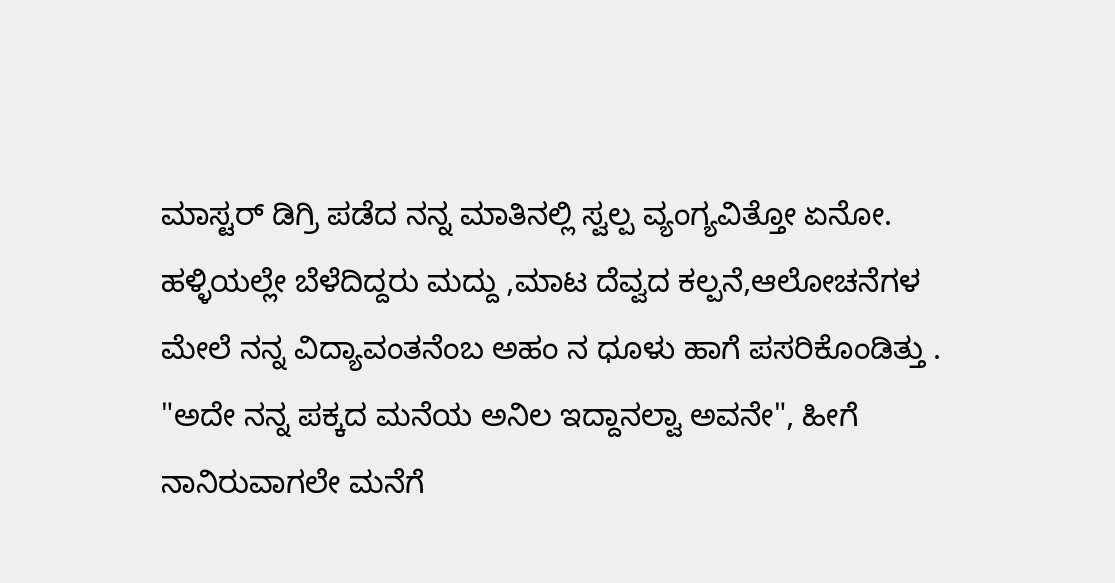ಮಾಸ್ಟರ್ ಡಿಗ್ರಿ ಪಡೆದ ನನ್ನ ಮಾತಿನಲ್ಲಿ ಸ್ವಲ್ಪ ವ್ಯಂಗ್ಯವಿತ್ತೋ ಏನೋ. ಹಳ್ಳಿಯಲ್ಲೇ ಬೆಳೆದಿದ್ದರು ಮದ್ದು ,ಮಾಟ ದೆವ್ವದ ಕಲ್ಪನೆ,ಆಲೋಚನೆಗಳ ಮೇಲೆ ನನ್ನ ವಿದ್ಯಾವಂತನೆಂಬ ಅಹಂ ನ ಧೂಳು ಹಾಗೆ ಪಸರಿಕೊಂಡಿತ್ತು .
"ಅದೇ ನನ್ನ ಪಕ್ಕದ ಮನೆಯ ಅನಿಲ ಇದ್ದಾನಲ್ವಾ ಅವನೇ", ಹೀಗೆ ನಾನಿರುವಾಗಲೇ ಮನೆಗೆ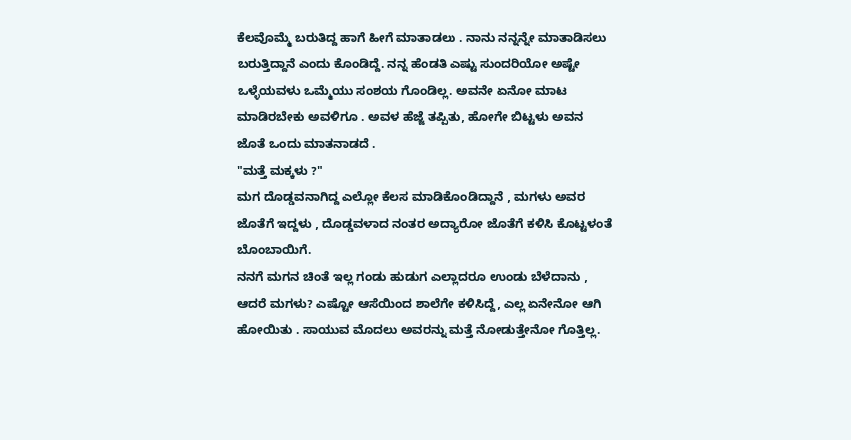ಕೆಲವೊಮ್ಮೆ ಬರುತಿದ್ದ ಹಾಗೆ ಹೀಗೆ ಮಾತಾಡಲು . ನಾನು ನನ್ನನ್ನೇ ಮಾತಾಡಿಸಲು ಬರುತ್ತಿದ್ದಾನೆ ಎಂದು ಕೊಂಡಿದ್ದೆ. ನನ್ನ ಹೆಂಡತಿ ಎಷ್ಟು ಸುಂದರಿಯೋ ಅಷ್ಟೇ ಒಳ್ಳೆಯವಳು ಒಮ್ಮೆಯು ಸಂಶಯ ಗೊಂಡಿಲ್ಲ. ಅವನೇ ಏನೋ ಮಾಟ ಮಾಡಿರಬೇಕು ಅವಳಿಗೂ . ಅವಳ ಹೆಜ್ಜೆ ತಪ್ಪಿತು, ಹೋಗೇ ಬಿಟ್ಟಳು ಅವನ ಜೊತೆ ಒಂದು ಮಾತನಾಡದೆ .
"ಮತ್ತೆ ಮಕ್ಕಳು ?"
ಮಗ ದೊಡ್ಡವನಾಗಿದ್ದ ಎಲ್ಲೋ ಕೆಲಸ ಮಾಡಿಕೊಂಡಿದ್ದಾನೆ , ಮಗಳು ಅವರ ಜೊತೆಗೆ ಇದ್ದಳು , ದೊಡ್ಡವಳಾದ ನಂತರ ಅದ್ಯಾರೋ ಜೊತೆಗೆ ಕಳಿಸಿ ಕೊಟ್ಟಳಂತೆ ಬೊಂಬಾಯಿಗೆ.
ನನಗೆ ಮಗನ ಚಿಂತೆ ಇಲ್ಲ ಗಂಡು ಹುಡುಗ ಎಲ್ಲಾದರೂ ಉಂಡು ಬೆಳೆದಾನು , ಆದರೆ ಮಗಳು? ಎಷ್ಟೋ ಆಸೆಯಿಂದ ಶಾಲೆಗೇ ಕಳಿಸಿದ್ದೆ, ಎಲ್ಲ ಏನೇನೋ ಆಗಿ ಹೋಯಿತು . ಸಾಯುವ ಮೊದಲು ಅವರನ್ನು ಮತ್ತೆ ನೋಡುತ್ತೇನೋ ಗೊತ್ತಿಲ್ಲ.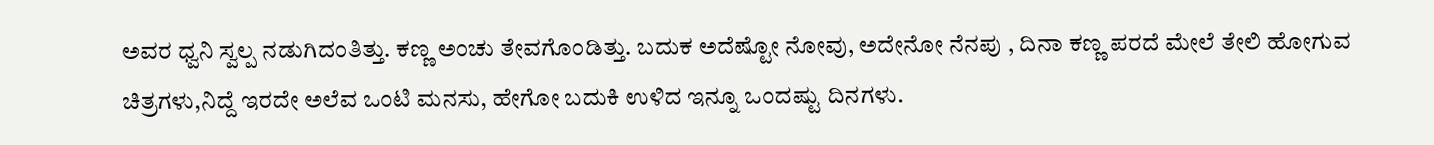ಅವರ ಧ್ವನಿ ಸ್ವಲ್ಪ ನಡುಗಿದಂತಿತ್ತು. ಕಣ್ಣ ಅಂಚು ತೇವಗೊಂಡಿತ್ತು. ಬದುಕ ಅದೆಷ್ಟೋ ನೋವು, ಅದೇನೋ ನೆನಪು , ದಿನಾ ಕಣ್ಣ ಪರದೆ ಮೇಲೆ ತೇಲಿ ಹೋಗುವ ಚಿತ್ರಗಳು,ನಿದ್ದೆ ಇರದೇ ಅಲೆವ ಒಂಟಿ ಮನಸು, ಹೇಗೋ ಬದುಕಿ ಉಳಿದ ಇನ್ನೂ ಒಂದಷ್ಟು ದಿನಗಳು.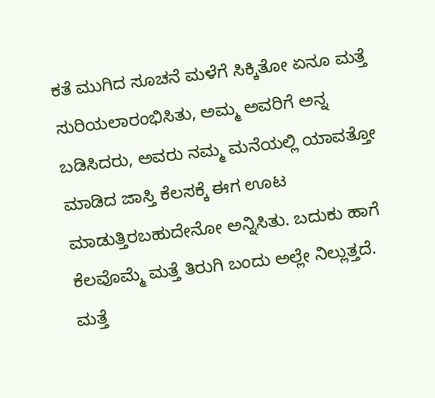ಕತೆ ಮುಗಿದ ಸೂಚನೆ ಮಳೆಗೆ ಸಿಕ್ಕಿತೋ ಏನೂ ಮತ್ತೆ ಸುರಿಯಲಾರಂಭಿಸಿತು, ಅಮ್ಮ ಅವರಿಗೆ ಅನ್ನ ಬಡಿಸಿದರು, ಅವರು ನಮ್ಮ ಮನೆಯಲ್ಲಿ ಯಾವತ್ತೋ ಮಾಡಿದ ಜಾಸ್ತಿ ಕೆಲಸಕ್ಕೆ ಈಗ ಊಟ ಮಾಡುತ್ತಿರಬಹುದೇನೋ ಅನ್ನಿಸಿತು. ಬದುಕು ಹಾಗೆ ಕೆಲವೊಮ್ಮೆ ಮತ್ತೆ ತಿರುಗಿ ಬಂದು ಅಲ್ಲೇ ನಿಲ್ಲುತ್ತದೆ. ಮತ್ತೆ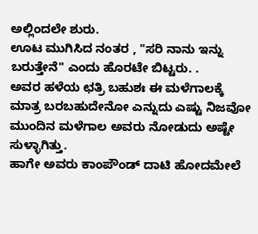ಅಲ್ಲಿಂದಲೇ ಶುರು.
ಊಟ ಮುಗಿಸಿದ ನಂತರ , "ಸರಿ ನಾನು ಇನ್ನು ಬರುತ್ತೇನೆ" ಎಂದು ಹೊರಟೇ ಬಿಟ್ಟರು. .
ಅವರ ಹಳೆಯ ಛತ್ರಿ ಬಹುಶಃ ಈ ಮಳೆಗಾಲಕ್ಕೆ ಮಾತ್ರ ಬರಬಹುದೇನೋ ಎನ್ನುದು ಎಷ್ಟು ನಿಜವೋ ಮುಂದಿನ ಮಳೆಗಾಲ ಅವರು ನೋಡುದು ಅಷ್ಟೇ ಸುಳ್ಳಾಗಿತ್ತು.
ಹಾಗೇ ಅವರು ಕಾಂಪೌಂಡ್ ದಾಟಿ ಹೋದಮೇಲೆ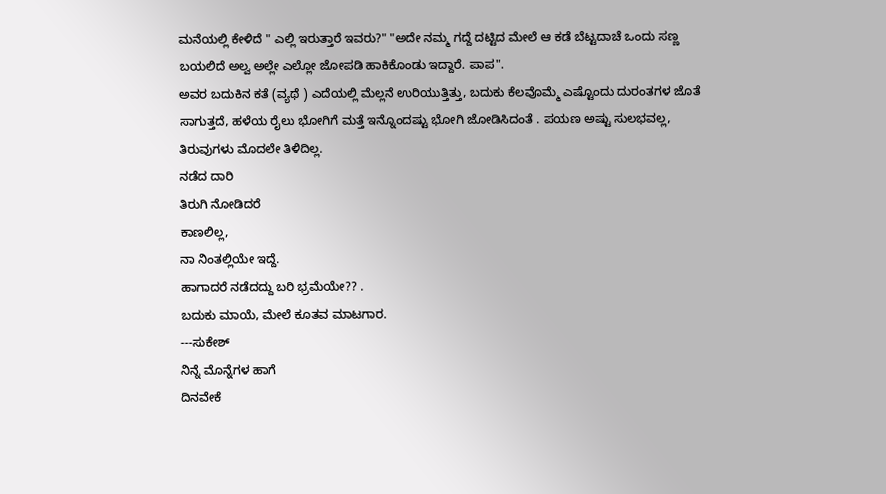ಮನೆಯಲ್ಲಿ ಕೇಳಿದೆ " ಎಲ್ಲಿ ಇರುತ್ತಾರೆ ಇವರು?" "ಅದೇ ನಮ್ಮ ಗದ್ದೆ ದಟ್ಟಿದ ಮೇಲೆ ಆ ಕಡೆ ಬೆಟ್ಟದಾಚೆ ಒಂದು ಸಣ್ಣ ಬಯಲಿದೆ ಅಲ್ವ ಅಲ್ಲೇ ಎಲ್ಲೋ ಜೋಪಡಿ ಹಾಕಿಕೊಂಡು ಇದ್ದಾರೆ. ಪಾಪ".
ಅವರ ಬದುಕಿನ ಕತೆ (ವ್ಯಥೆ ) ಎದೆಯಲ್ಲಿ ಮೆಲ್ಲನೆ ಉರಿಯುತ್ತಿತ್ತು, ಬದುಕು ಕೆಲವೊಮ್ಮೆ ಎಷ್ಟೊಂದು ದುರಂತಗಳ ಜೊತೆ ಸಾಗುತ್ತದೆ, ಹಳೆಯ ರೈಲು ಭೋಗಿಗೆ ಮತ್ತೆ ಇನ್ನೊಂದಷ್ಟು ಭೋಗಿ ಜೋಡಿಸಿದಂತೆ . ಪಯಣ ಅಷ್ಟು ಸುಲಭವಲ್ಲ, ತಿರುವುಗಳು ಮೊದಲೇ ತಿಳಿದಿಲ್ಲ.
ನಡೆದ ದಾರಿ
ತಿರುಗಿ ನೋಡಿದರೆ
ಕಾಣಲಿಲ್ಲ,
ನಾ ನಿಂತಲ್ಲಿಯೇ ಇದ್ದೆ.
ಹಾಗಾದರೆ ನಡೆದದ್ದು ಬರಿ ಭ್ರಮೆಯೇ?? .
ಬದುಕು ಮಾಯೆ, ಮೇಲೆ ಕೂತವ ಮಾಟಗಾರ.
---ಸುಕೇಶ್
ನಿನ್ನೆ ಮೊನ್ನೆಗಳ ಹಾಗೆ
ದಿನವೇಕೆ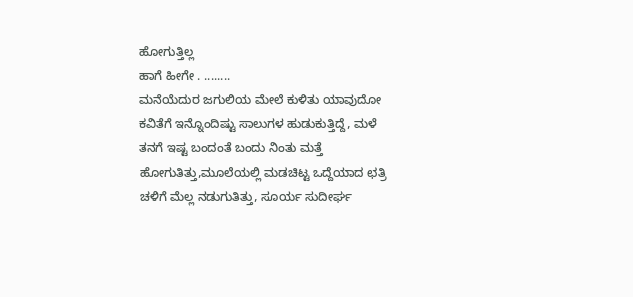ಹೋಗುತ್ತಿಲ್ಲ
ಹಾಗೆ ಹೀಗೇ . ........
ಮನೆಯೆದುರ ಜಗುಲಿಯ ಮೇಲೆ ಕುಳಿತು ಯಾವುದೋ ಕವಿತೆಗೆ ಇನ್ನೊಂದಿಷ್ಟು ಸಾಲುಗಳ ಹುಡುಕುತ್ತಿದ್ದೆ, ಮಳೆ ತನಗೆ ಇಷ್ಟ ಬಂದಂತೆ ಬಂದು ನಿಂತು ಮತ್ತೆ ಹೋಗುತಿತ್ತು,ಮೂಲೆಯಲ್ಲಿ ಮಡಚಿಟ್ಟ ಒದ್ದೆಯಾದ ಛತ್ರಿ ಚಳಿಗೆ ಮೆಲ್ಲ ನಡುಗುತಿತ್ತು, ಸೂರ್ಯ ಸುದೀರ್ಘ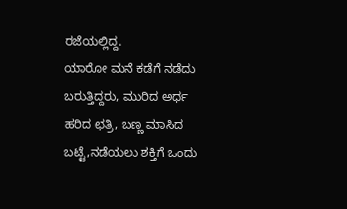ರಜೆಯಲ್ಲಿದ್ದ.
ಯಾರೋ ಮನೆ ಕಡೆಗೆ ನಡೆದು ಬರುತ್ತಿದ್ದರು, ಮುರಿದ ಅರ್ಧ ಹರಿದ ಛತ್ರಿ, ಬಣ್ಣ ಮಾಸಿದ ಬಟ್ಟೆ,ನಡೆಯಲು ಶಕ್ತಿಗೆ ಒಂದು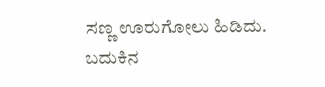ಸಣ್ಣ ಊರುಗೋಲು ಹಿಡಿದು. ಬದುಕಿನ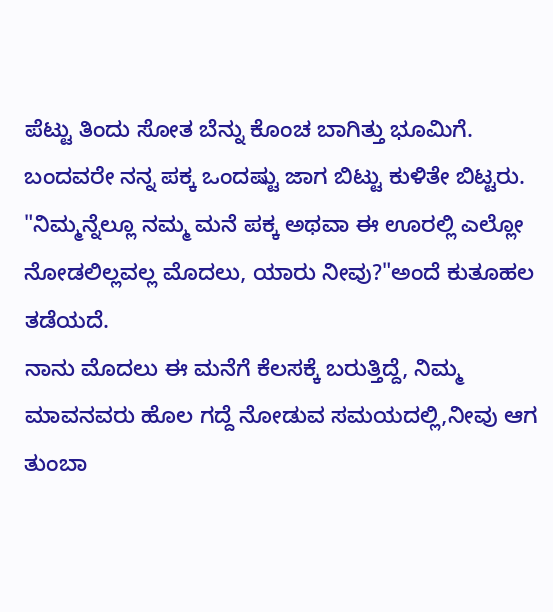ಪೆಟ್ಟು ತಿಂದು ಸೋತ ಬೆನ್ನು ಕೊಂಚ ಬಾಗಿತ್ತು ಭೂಮಿಗೆ. ಬಂದವರೇ ನನ್ನ ಪಕ್ಕ ಒಂದಷ್ಟು ಜಾಗ ಬಿಟ್ಟು ಕುಳಿತೇ ಬಿಟ್ಟರು. "ನಿಮ್ಮನ್ನೆಲ್ಲೂ ನಮ್ಮ ಮನೆ ಪಕ್ಕ ಅಥವಾ ಈ ಊರಲ್ಲಿ ಎಲ್ಲೋ ನೋಡಲಿಲ್ಲವಲ್ಲ ಮೊದಲು, ಯಾರು ನೀವು?"ಅಂದೆ ಕುತೂಹಲ ತಡೆಯದೆ.
ನಾನು ಮೊದಲು ಈ ಮನೆಗೆ ಕೆಲಸಕ್ಕೆ ಬರುತ್ತಿದ್ದೆ, ನಿಮ್ಮ ಮಾವನವರು ಹೊಲ ಗದ್ದೆ ನೋಡುವ ಸಮಯದಲ್ಲಿ,ನೀವು ಆಗ ತುಂಬಾ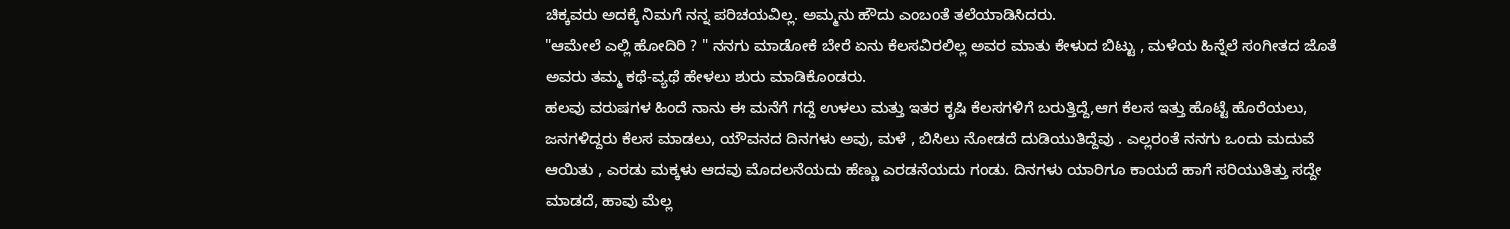ಚಿಕ್ಕವರು ಅದಕ್ಕೆ ನಿಮಗೆ ನನ್ನ ಪರಿಚಯವಿಲ್ಲ. ಅಮ್ಮನು ಹೌದು ಎಂಬಂತೆ ತಲೆಯಾಡಿಸಿದರು.
"ಆಮೇಲೆ ಎಲ್ಲಿ ಹೋದಿರಿ ? " ನನಗು ಮಾಡೋಕೆ ಬೇರೆ ಏನು ಕೆಲಸವಿರಲಿಲ್ಲ ಅವರ ಮಾತು ಕೇಳುದ ಬಿಟ್ಟು , ಮಳೆಯ ಹಿನ್ನೆಲೆ ಸಂಗೀತದ ಜೊತೆ ಅವರು ತಮ್ಮ ಕಥೆ-ವ್ಯಥೆ ಹೇಳಲು ಶುರು ಮಾಡಿಕೊಂಡರು.
ಹಲವು ವರುಷಗಳ ಹಿಂದೆ ನಾನು ಈ ಮನೆಗೆ ಗದ್ದೆ ಉಳಲು ಮತ್ತು ಇತರ ಕೃಷಿ ಕೆಲಸಗಳಿಗೆ ಬರುತ್ತಿದ್ದೆ,ಆಗ ಕೆಲಸ ಇತ್ತು ಹೊಟ್ಟೆ ಹೊರೆಯಲು, ಜನಗಳಿದ್ದರು ಕೆಲಸ ಮಾಡಲು, ಯೌವನದ ದಿನಗಳು ಅವು, ಮಳೆ , ಬಿಸಿಲು ನೋಡದೆ ದುಡಿಯುತಿದ್ದೆವು . ಎಲ್ಲರಂತೆ ನನಗು ಒಂದು ಮದುವೆ ಆಯಿತು , ಎರಡು ಮಕ್ಕಳು ಆದವು ಮೊದಲನೆಯದು ಹೆಣ್ಣು ಎರಡನೆಯದು ಗಂಡು. ದಿನಗಳು ಯಾರಿಗೂ ಕಾಯದೆ ಹಾಗೆ ಸರಿಯುತಿತ್ತು ಸದ್ದೇ ಮಾಡದೆ, ಹಾವು ಮೆಲ್ಲ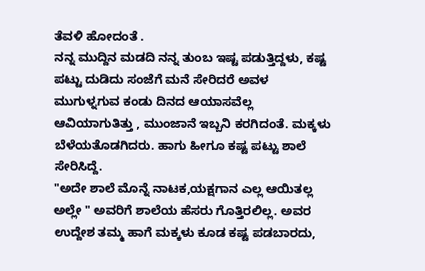ತೆವಳಿ ಹೋದಂತೆ .
ನನ್ನ ಮುದ್ದಿನ ಮಡದಿ ನನ್ನ ತುಂಬ ಇಷ್ಟ ಪಡುತ್ತಿದ್ದಳು, ಕಷ್ಟ ಪಟ್ಟು ದುಡಿದು ಸಂಜೆಗೆ ಮನೆ ಸೇರಿದರೆ ಅವಳ ಮುಗುಳ್ನಗುವ ಕಂಡು ದಿನದ ಆಯಾಸವೆಲ್ಲ ಆವಿಯಾಗುತಿತ್ತು , ಮುಂಜಾನೆ ಇಬ್ಬನಿ ಕರಗಿದಂತೆ. ಮಕ್ಕಳು ಬೆಳೆಯತೊಡಗಿದರು. ಹಾಗು ಹೀಗೂ ಕಷ್ಟ ಪಟ್ಟು ಶಾಲೆ ಸೇರಿಸಿದ್ದೆ.
"ಅದೇ ಶಾಲೆ ಮೊನ್ನೆ ನಾಟಕ,ಯಕ್ಷಗಾನ ಎಲ್ಲ ಆಯಿತಲ್ಲ ಅಲ್ಲೇ " ಅವರಿಗೆ ಶಾಲೆಯ ಹೆಸರು ಗೊತ್ತಿರಲಿಲ್ಲ. ಅವರ ಉದ್ದೇಶ ತಮ್ಮ ಹಾಗೆ ಮಕ್ಕಳು ಕೂಡ ಕಷ್ಟ ಪಡಬಾರದು,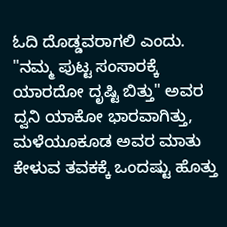ಓದಿ ದೊಡ್ಡವರಾಗಲಿ ಎಂದು. "ನಮ್ಮ ಪುಟ್ಟ ಸಂಸಾರಕ್ಕೆ ಯಾರದೋ ದೃಷ್ಟಿ ಬಿತ್ತು" ಅವರ ದ್ವನಿ ಯಾಕೋ ಭಾರವಾಗಿತ್ತು, ಮಳೆಯೂಕೂಡ ಅವರ ಮಾತು ಕೇಳುವ ತವಕಕ್ಕೆ ಒಂದಷ್ಟು ಹೊತ್ತು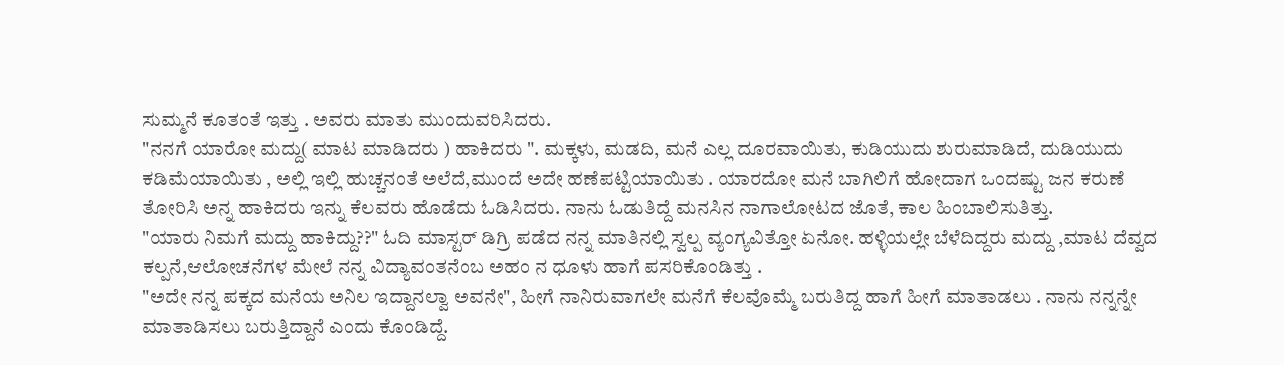ಸುಮ್ಮನೆ ಕೂತಂತೆ ಇತ್ತು . ಅವರು ಮಾತು ಮುಂದುವರಿಸಿದರು.
"ನನಗೆ ಯಾರೋ ಮದ್ದು( ಮಾಟ ಮಾಡಿದರು ) ಹಾಕಿದರು ". ಮಕ್ಕಳು, ಮಡದಿ, ಮನೆ ಎಲ್ಲ ದೂರವಾಯಿತು, ಕುಡಿಯುದು ಶುರುಮಾಡಿದೆ, ದುಡಿಯುದು ಕಡಿಮೆಯಾಯಿತು , ಅಲ್ಲಿ ಇಲ್ಲಿ ಹುಚ್ಚನಂತೆ ಅಲೆದೆ,ಮುಂದೆ ಅದೇ ಹಣೆಪಟ್ಟಿಯಾಯಿತು . ಯಾರದೋ ಮನೆ ಬಾಗಿಲಿಗೆ ಹೋದಾಗ ಒಂದಷ್ಟು ಜನ ಕರುಣೆ ತೋರಿಸಿ ಅನ್ನ ಹಾಕಿದರು ಇನ್ನು ಕೆಲವರು ಹೊಡೆದು ಓಡಿಸಿದರು. ನಾನು ಓಡುತಿದ್ದೆ ಮನಸಿನ ನಾಗಾಲೋಟದ ಜೊತೆ, ಕಾಲ ಹಿಂಬಾಲಿಸುತಿತ್ತು.
"ಯಾರು ನಿಮಗೆ ಮದ್ದು ಹಾಕಿದ್ದು??" ಓದಿ ಮಾಸ್ಟರ್ ಡಿಗ್ರಿ ಪಡೆದ ನನ್ನ ಮಾತಿನಲ್ಲಿ ಸ್ವಲ್ಪ ವ್ಯಂಗ್ಯವಿತ್ತೋ ಏನೋ. ಹಳ್ಳಿಯಲ್ಲೇ ಬೆಳೆದಿದ್ದರು ಮದ್ದು ,ಮಾಟ ದೆವ್ವದ ಕಲ್ಪನೆ,ಆಲೋಚನೆಗಳ ಮೇಲೆ ನನ್ನ ವಿದ್ಯಾವಂತನೆಂಬ ಅಹಂ ನ ಧೂಳು ಹಾಗೆ ಪಸರಿಕೊಂಡಿತ್ತು .
"ಅದೇ ನನ್ನ ಪಕ್ಕದ ಮನೆಯ ಅನಿಲ ಇದ್ದಾನಲ್ವಾ ಅವನೇ", ಹೀಗೆ ನಾನಿರುವಾಗಲೇ ಮನೆಗೆ ಕೆಲವೊಮ್ಮೆ ಬರುತಿದ್ದ ಹಾಗೆ ಹೀಗೆ ಮಾತಾಡಲು . ನಾನು ನನ್ನನ್ನೇ ಮಾತಾಡಿಸಲು ಬರುತ್ತಿದ್ದಾನೆ ಎಂದು ಕೊಂಡಿದ್ದೆ.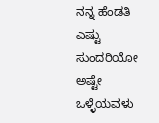ನನ್ನ ಹೆಂಡತಿ ಎಷ್ಟು ಸುಂದರಿಯೋ ಅಷ್ಟೇ ಒಳ್ಳೆಯವಳು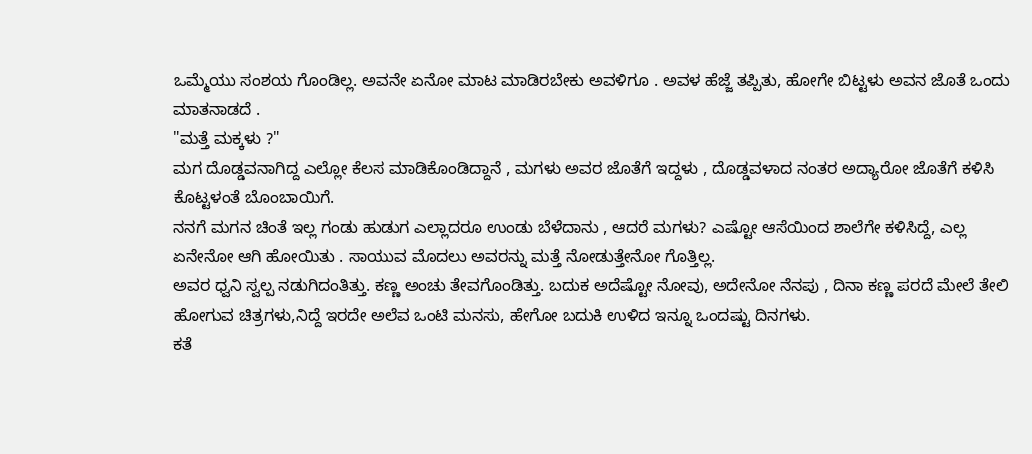ಒಮ್ಮೆಯು ಸಂಶಯ ಗೊಂಡಿಲ್ಲ. ಅವನೇ ಏನೋ ಮಾಟ ಮಾಡಿರಬೇಕು ಅವಳಿಗೂ . ಅವಳ ಹೆಜ್ಜೆ ತಪ್ಪಿತು, ಹೋಗೇ ಬಿಟ್ಟಳು ಅವನ ಜೊತೆ ಒಂದು ಮಾತನಾಡದೆ .
"ಮತ್ತೆ ಮಕ್ಕಳು ?"
ಮಗ ದೊಡ್ಡವನಾಗಿದ್ದ ಎಲ್ಲೋ ಕೆಲಸ ಮಾಡಿಕೊಂಡಿದ್ದಾನೆ , ಮಗಳು ಅವರ ಜೊತೆಗೆ ಇದ್ದಳು , ದೊಡ್ಡವಳಾದ ನಂತರ ಅದ್ಯಾರೋ ಜೊತೆಗೆ ಕಳಿಸಿ ಕೊಟ್ಟಳಂತೆ ಬೊಂಬಾಯಿಗೆ.
ನನಗೆ ಮಗನ ಚಿಂತೆ ಇಲ್ಲ ಗಂಡು ಹುಡುಗ ಎಲ್ಲಾದರೂ ಉಂಡು ಬೆಳೆದಾನು , ಆದರೆ ಮಗಳು? ಎಷ್ಟೋ ಆಸೆಯಿಂದ ಶಾಲೆಗೇ ಕಳಿಸಿದ್ದೆ, ಎಲ್ಲ ಏನೇನೋ ಆಗಿ ಹೋಯಿತು . ಸಾಯುವ ಮೊದಲು ಅವರನ್ನು ಮತ್ತೆ ನೋಡುತ್ತೇನೋ ಗೊತ್ತಿಲ್ಲ.
ಅವರ ಧ್ವನಿ ಸ್ವಲ್ಪ ನಡುಗಿದಂತಿತ್ತು. ಕಣ್ಣ ಅಂಚು ತೇವಗೊಂಡಿತ್ತು. ಬದುಕ ಅದೆಷ್ಟೋ ನೋವು, ಅದೇನೋ ನೆನಪು , ದಿನಾ ಕಣ್ಣ ಪರದೆ ಮೇಲೆ ತೇಲಿ ಹೋಗುವ ಚಿತ್ರಗಳು,ನಿದ್ದೆ ಇರದೇ ಅಲೆವ ಒಂಟಿ ಮನಸು, ಹೇಗೋ ಬದುಕಿ ಉಳಿದ ಇನ್ನೂ ಒಂದಷ್ಟು ದಿನಗಳು.
ಕತೆ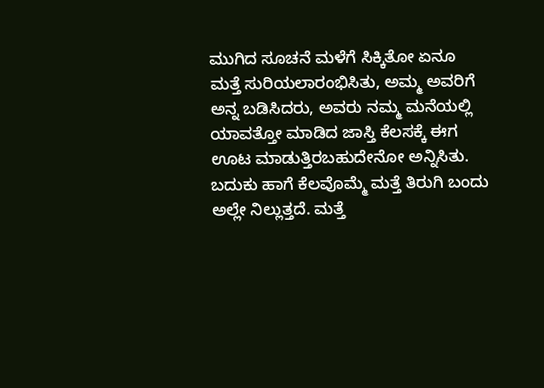ಮುಗಿದ ಸೂಚನೆ ಮಳೆಗೆ ಸಿಕ್ಕಿತೋ ಏನೂ ಮತ್ತೆ ಸುರಿಯಲಾರಂಭಿಸಿತು, ಅಮ್ಮ ಅವರಿಗೆ ಅನ್ನ ಬಡಿಸಿದರು, ಅವರು ನಮ್ಮ ಮನೆಯಲ್ಲಿ ಯಾವತ್ತೋ ಮಾಡಿದ ಜಾಸ್ತಿ ಕೆಲಸಕ್ಕೆ ಈಗ ಊಟ ಮಾಡುತ್ತಿರಬಹುದೇನೋ ಅನ್ನಿಸಿತು. ಬದುಕು ಹಾಗೆ ಕೆಲವೊಮ್ಮೆ ಮತ್ತೆ ತಿರುಗಿ ಬಂದು ಅಲ್ಲೇ ನಿಲ್ಲುತ್ತದೆ. ಮತ್ತೆ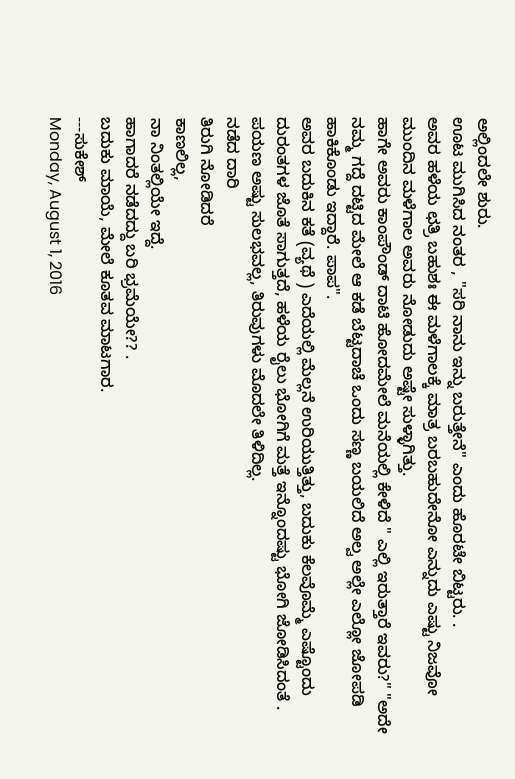ಅಲ್ಲಿಂದಲೇ ಶುರು.
ಊಟ ಮುಗಿಸಿದ ನಂತರ , "ಸರಿ ನಾನು ಇನ್ನು ಬರುತ್ತೇನೆ" ಎಂದು ಹೊರಟೇ ಬಿಟ್ಟರು. .
ಅವರ ಹಳೆಯ ಛತ್ರಿ ಬಹುಶಃ ಈ ಮಳೆಗಾಲಕ್ಕೆ ಮಾತ್ರ ಬರಬಹುದೇನೋ ಎನ್ನುದು ಎಷ್ಟು ನಿಜವೋ ಮುಂದಿನ ಮಳೆಗಾಲ ಅವರು ನೋಡುದು ಅಷ್ಟೇ ಸುಳ್ಳಾಗಿತ್ತು.
ಹಾಗೇ ಅವರು ಕಾಂಪೌಂಡ್ ದಾಟಿ ಹೋದಮೇಲೆ ಮನೆಯಲ್ಲಿ ಕೇಳಿದೆ " ಎಲ್ಲಿ ಇರುತ್ತಾರೆ ಇವರು?" "ಅದೇ ನಮ್ಮ ಗದ್ದೆ ದಟ್ಟಿದ ಮೇಲೆ ಆ ಕಡೆ ಬೆಟ್ಟದಾಚೆ ಒಂದು ಸಣ್ಣ ಬಯಲಿದೆ ಅಲ್ವ ಅಲ್ಲೇ ಎಲ್ಲೋ ಜೋಪಡಿ ಹಾಕಿಕೊಂಡು ಇದ್ದಾರೆ. ಪಾಪ".
ಅವರ ಬದುಕಿನ ಕತೆ (ವ್ಯಥೆ ) ಎದೆಯಲ್ಲಿ ಮೆಲ್ಲನೆ ಉರಿಯುತ್ತಿತ್ತು, ಬದುಕು ಕೆಲವೊಮ್ಮೆ ಎಷ್ಟೊಂದು ದುರಂತಗಳ ಜೊತೆ ಸಾಗುತ್ತದೆ, ಹಳೆಯ ರೈಲು ಭೋಗಿಗೆ ಮತ್ತೆ ಇನ್ನೊಂದಷ್ಟು ಭೋಗಿ ಜೋಡಿಸಿದಂತೆ . ಪಯಣ ಅಷ್ಟು ಸುಲಭವಲ್ಲ, ತಿರುವುಗಳು ಮೊದಲೇ ತಿಳಿದಿಲ್ಲ.
ನಡೆದ ದಾರಿ
ತಿರುಗಿ ನೋಡಿದರೆ
ಕಾಣಲಿಲ್ಲ,
ನಾ ನಿಂತಲ್ಲಿಯೇ ಇದ್ದೆ.
ಹಾಗಾದರೆ ನಡೆದದ್ದು ಬರಿ ಭ್ರಮೆಯೇ?? .
ಬದುಕು ಮಾಯೆ, ಮೇಲೆ ಕೂತವ ಮಾಟಗಾರ.
---ಸುಕೇಶ್
Monday, August 1, 2016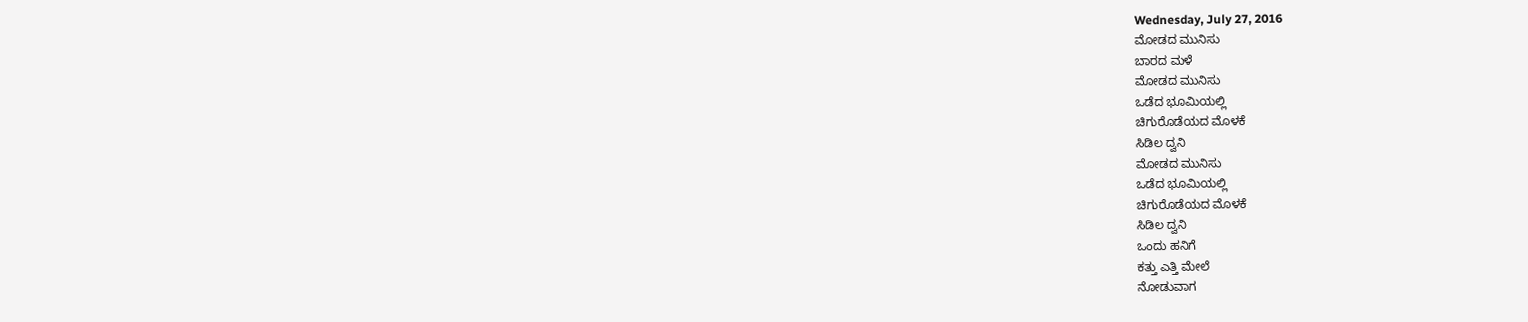Wednesday, July 27, 2016
ಮೋಡದ ಮುನಿಸು
ಬಾರದ ಮಳೆ
ಮೋಡದ ಮುನಿಸು
ಒಡೆದ ಭೂಮಿಯಲ್ಲಿ
ಚಿಗುರೊಡೆಯದ ಮೊಳಕೆ
ಸಿಡಿಲ ದ್ವನಿ
ಮೋಡದ ಮುನಿಸು
ಒಡೆದ ಭೂಮಿಯಲ್ಲಿ
ಚಿಗುರೊಡೆಯದ ಮೊಳಕೆ
ಸಿಡಿಲ ದ್ವನಿ
ಒಂದು ಹನಿಗೆ
ಕತ್ತು ಎತ್ತಿ ಮೇಲೆ
ನೋಡುವಾಗ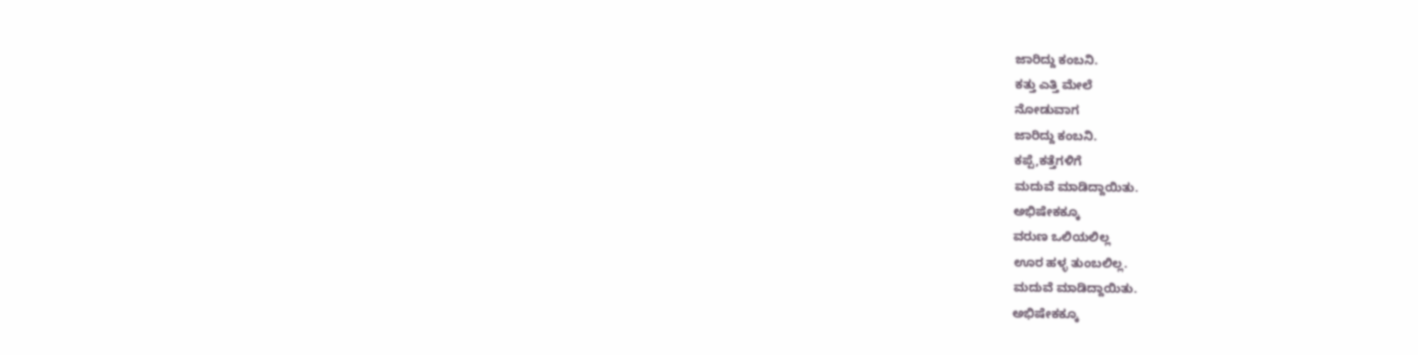ಜಾರಿದ್ದು ಕಂಬನಿ.
ಕತ್ತು ಎತ್ತಿ ಮೇಲೆ
ನೋಡುವಾಗ
ಜಾರಿದ್ದು ಕಂಬನಿ.
ಕಪ್ಪೆ,ಕತ್ತೆಗಳಿಗೆ
ಮದುವೆ ಮಾಡಿದ್ದಾಯಿತು.
ಅಭಿಷೇಕಕ್ಕೂ
ವರುಣ ಒಲಿಯಲಿಲ್ಲ
ಊರ ಹಳ್ಳ ತುಂಬಲಿಲ್ಲ.
ಮದುವೆ ಮಾಡಿದ್ದಾಯಿತು.
ಅಭಿಷೇಕಕ್ಕೂ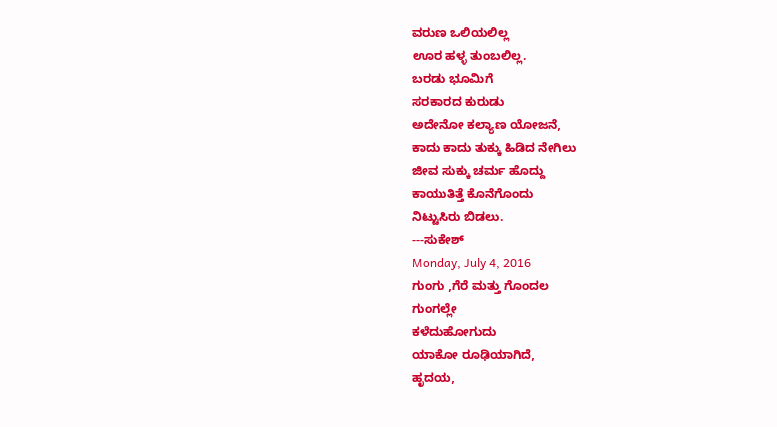ವರುಣ ಒಲಿಯಲಿಲ್ಲ
ಊರ ಹಳ್ಳ ತುಂಬಲಿಲ್ಲ.
ಬರಡು ಭೂಮಿಗೆ
ಸರಕಾರದ ಕುರುಡು
ಅದೇನೋ ಕಲ್ಯಾಣ ಯೋಜನೆ,
ಕಾದು ಕಾದು ತುಕ್ಕು ಹಿಡಿದ ನೇಗಿಲು
ಜೀವ ಸುಕ್ಕು ಚರ್ಮ ಹೊದ್ದು
ಕಾಯುತಿತ್ತೆ ಕೊನೆಗೊಂದು
ನಿಟ್ಟುಸಿರು ಬಿಡಲು.
---ಸುಕೇಶ್
Monday, July 4, 2016
ಗುಂಗು ,ಗೆರೆ ಮತ್ತು ಗೊಂದಲ
ಗುಂಗಲ್ಲೇ
ಕಳೆದುಹೋಗುದು
ಯಾಕೋ ರೂಢಿಯಾಗಿದೆ,
ಹೃದಯ,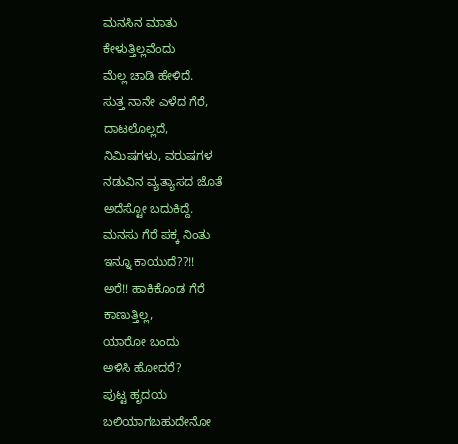ಮನಸಿನ ಮಾತು
ಕೇಳುತ್ತಿಲ್ಲವೆಂದು
ಮೆಲ್ಲ ಚಾಡಿ ಹೇಳಿದೆ.
ಸುತ್ತ ನಾನೇ ಎಳೆದ ಗೆರೆ,
ದಾಟಲೊಲ್ಲದೆ,
ನಿಮಿಷಗಳು, ವರುಷಗಳ
ನಡುವಿನ ವ್ಯತ್ಯಾಸದ ಜೊತೆ
ಅದೆಸ್ಟೋ ಬದುಕಿದ್ದೆ.
ಮನಸು ಗೆರೆ ಪಕ್ಕ ನಿಂತು
ಇನ್ನೂ ಕಾಯುದೆ??!!
ಅರೆ!! ಹಾಕಿಕೊಂಡ ಗೆರೆ
ಕಾಣುತ್ತಿಲ್ಲ,
ಯಾರೋ ಬಂದು
ಅಳಿಸಿ ಹೋದರೆ?
ಪುಟ್ಟ ಹೃದಯ
ಬಲಿಯಾಗಬಹುದೇನೋ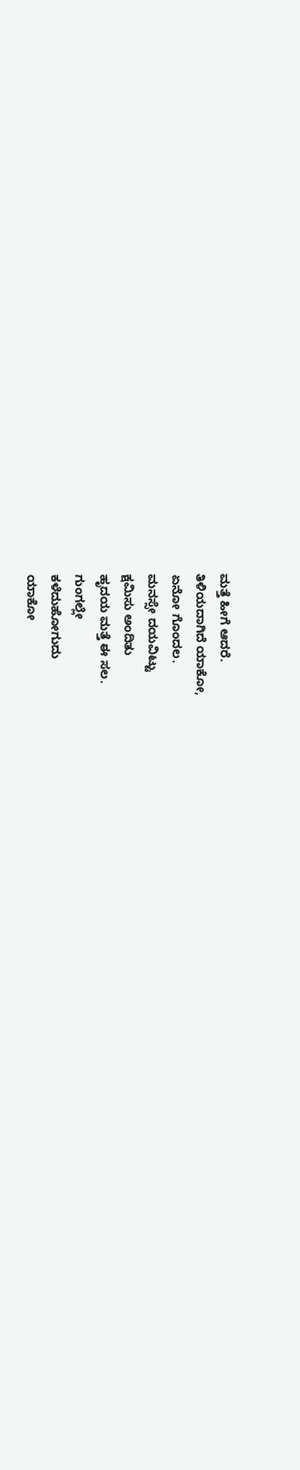ಮತ್ತೆ ಹೀಗೆ ಆದರೆ.
ತಿಳಿಯದಾಗಿದೆ ಯಾಕೋ,
ಏನೋ ಗೊಂದಲ.
ಮನಸ್ಸೇ ದಯವಿಟ್ಟು
ಕ್ಷಮಿಸು ಅಂದಿತು
ಹೃದಯ ಮತ್ತೆ ಈ ಸಲ.
ಗುಂಗಲ್ಲೇ
ಕಳೆದುಹೋಗುದು
ಯಾಕೋ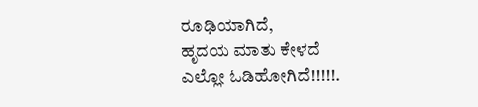ರೂಢಿಯಾಗಿದೆ,
ಹೃದಯ ಮಾತು ಕೇಳದೆ
ಎಲ್ಲೋ ಓಡಿಹೋಗಿದೆ!!!!!.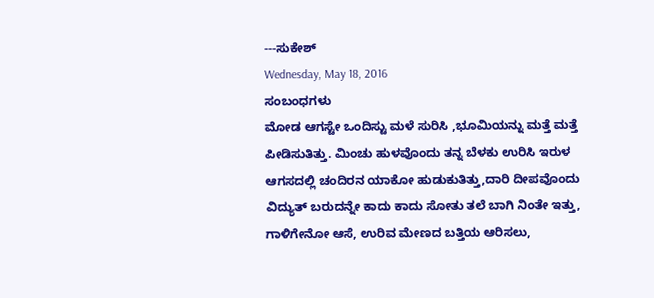---ಸುಕೇಶ್
Wednesday, May 18, 2016
ಸಂಬಂಧಗಳು
ಮೋಡ ಆಗಸ್ಟೇ ಒಂದಿಸ್ಟು ಮಳೆ ಸುರಿಸಿ ,ಭೂಮಿಯನ್ನು ಮತ್ತೆ ಮತ್ತೆ ಪೀಡಿಸುತಿತ್ತು. ಮಿಂಚು ಹುಳವೊಂದು ತನ್ನ ಬೆಳಕು ಉರಿಸಿ ಇರುಳ ಆಗಸದಲ್ಲಿ ಚಂದಿರನ ಯಾಕೋ ಹುಡುಕುತಿತ್ತು,ದಾರಿ ದೀಪವೊಂದು ವಿದ್ಯುತ್ ಬರುದನ್ನೇ ಕಾದು ಕಾದು ಸೋತು ತಲೆ ಬಾಗಿ ನಿಂತೇ ಇತ್ತು, ಗಾಳಿಗೇನೋ ಆಸೆ, ಉರಿವ ಮೇಣದ ಬತ್ತಿಯ ಆರಿಸಲು,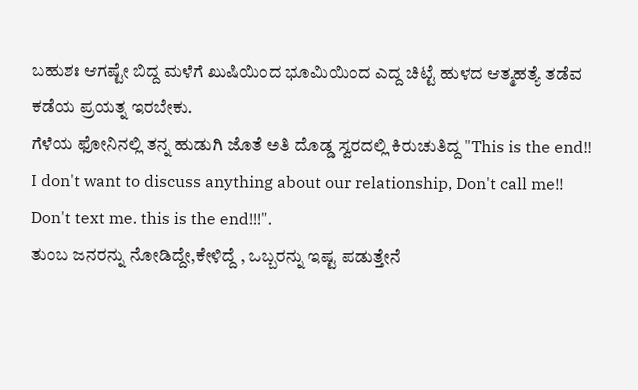ಬಹುಶಃ ಆಗಷ್ಟೇ ಬಿದ್ದ ಮಳೆಗೆ ಖುಷಿಯಿಂದ ಭೂಮಿಯಿಂದ ಎದ್ದ ಚಿಟ್ಟೆ ಹುಳದ ಆತ್ಮಹತ್ಯೆ ತಡೆವ ಕಡೆಯ ಪ್ರಯತ್ನ ಇರಬೇಕು.
ಗೆಳೆಯ ಫೋನಿನಲ್ಲಿ ತನ್ನ ಹುಡುಗಿ ಜೊತೆ ಅತಿ ದೊಡ್ಡ ಸ್ವರದಲ್ಲಿ ಕಿರುಚುತಿದ್ದ "This is the end!! I don't want to discuss anything about our relationship, Don't call me!! Don't text me. this is the end!!!".
ತುಂಬ ಜನರನ್ನು ನೋಡಿದ್ದೇ,ಕೇಳಿದ್ದೆ , ಒಬ್ಬರನ್ನು ಇಷ್ಟ ಪಡುತ್ತೇನೆ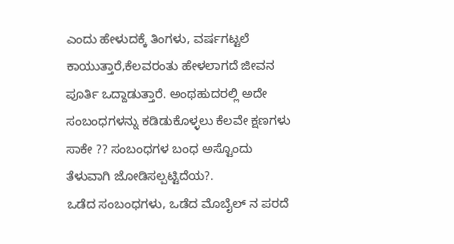ಎಂದು ಹೇಳುದಕ್ಕೆ ತಿಂಗಳು, ವರ್ಷಗಟ್ಟಲೆ ಕಾಯುತ್ತಾರೆ,ಕೆಲವರಂತು ಹೇಳಲಾಗದೆ ಜೀವನ ಪೂರ್ತಿ ಒದ್ದಾಡುತ್ತಾರೆ. ಅಂಥಹುದರಲ್ಲಿ ಅದೇ ಸಂಬಂಧಗಳನ್ನು ಕಡಿಡುಕೊಳ್ಳಲು ಕೆಲವೇ ಕ್ಷಣಗಳು ಸಾಕೇ ?? ಸಂಬಂಧಗಳ ಬಂಧ ಅಸ್ಟೊಂದು ತೆಳುವಾಗಿ ಜೋಡಿಸಲ್ಪಟ್ಟಿದೆಯ?.
ಒಡೆದ ಸಂಬಂಧಗಳು, ಒಡೆದ ಮೊಬೈಲ್ ನ ಪರದೆ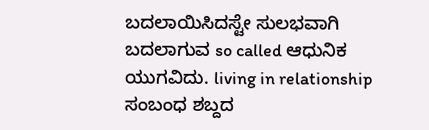ಬದಲಾಯಿಸಿದಸ್ಟೇ ಸುಲಭವಾಗಿ ಬದಲಾಗುವ so called ಆಧುನಿಕ ಯುಗವಿದು. living in relationship ಸಂಬಂಧ ಶಬ್ದದ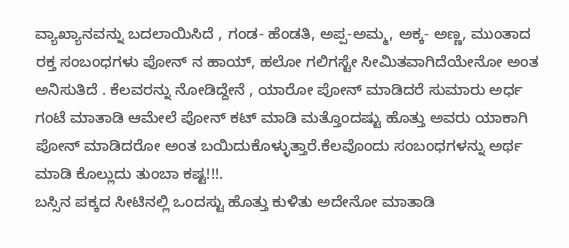ವ್ಯಾಖ್ಯಾನವನ್ನು ಬದಲಾಯಿಸಿದೆ , ಗಂಡ- ಹೆಂಡತಿ, ಅಪ್ಪ-ಅಮ್ಮ, ಅಕ್ಕ- ಅಣ್ಣ, ಮುಂತಾದ ರಕ್ತ ಸಂಬಂಧಗಳು ಪೋನ್ ನ ಹಾಯ್, ಹಲೋ ಗಲಿಗಸ್ಟೇ ಸೀಮಿತವಾಗಿದೆಯೇನೋ ಅಂತ ಅನಿಸುತಿದೆ . ಕೆಲವರನ್ನು ನೋಡಿದ್ದೇನೆ , ಯಾರೋ ಪೋನ್ ಮಾಡಿದರೆ ಸುಮಾರು ಅರ್ಧ ಗಂಟೆ ಮಾತಾಡಿ ಆಮೇಲೆ ಪೋನ್ ಕಟ್ ಮಾಡಿ ಮತ್ತೊಂದಷ್ಟು ಹೊತ್ತು ಅವರು ಯಾಕಾಗಿ ಪೋನ್ ಮಾಡಿದರೋ ಅಂತ ಬಯಿದುಕೊಳ್ಳುತ್ತಾರೆ.ಕೆಲವೊಂದು ಸಂಬಂಧಗಳನ್ನು ಅರ್ಥ ಮಾಡಿ ಕೊಲ್ಲುದು ತುಂಬಾ ಕಷ್ಟ!!!.
ಬಸ್ಸಿನ ಪಕ್ಕದ ಸೀಟಿನಲ್ಲಿ ಒಂದಸ್ಟು ಹೊತ್ತು ಕುಳಿತು ಅದೇನೋ ಮಾತಾಡಿ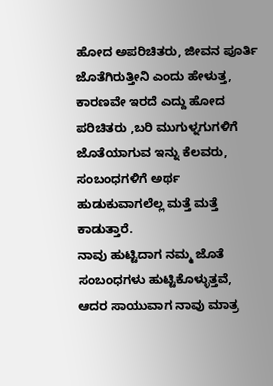ಹೋದ ಅಪರಿಚಿತರು, ಜೀವನ ಪೂರ್ತಿ ಜೊತೆಗಿರುತ್ತೀನಿ ಎಂದು ಹೇಳುತ್ತ, ಕಾರಣವೇ ಇರದೆ ಎದ್ದು ಹೋದ ಪರಿಚಿತರು ,ಬರಿ ಮುಗುಳ್ನಗುಗಳಿಗೆ ಜೊತೆಯಾಗುವ ಇನ್ನು ಕೆಲವರು, ಸಂಬಂಧಗಳಿಗೆ ಅರ್ಥ ಹುಡುಕುವಾಗಲೆಲ್ಲ ಮತ್ತೆ ಮತ್ತೆ ಕಾಡುತ್ತಾರೆ.
ನಾವು ಹುಟ್ಟಿದಾಗ ನಮ್ಮ ಜೊತೆ ಸಂಬಂಧಗಳು ಹುಟ್ಟಿಕೊಳ್ಳುತ್ತವೆ, ಆದರ ಸಾಯುವಾಗ ನಾವು ಮಾತ್ರ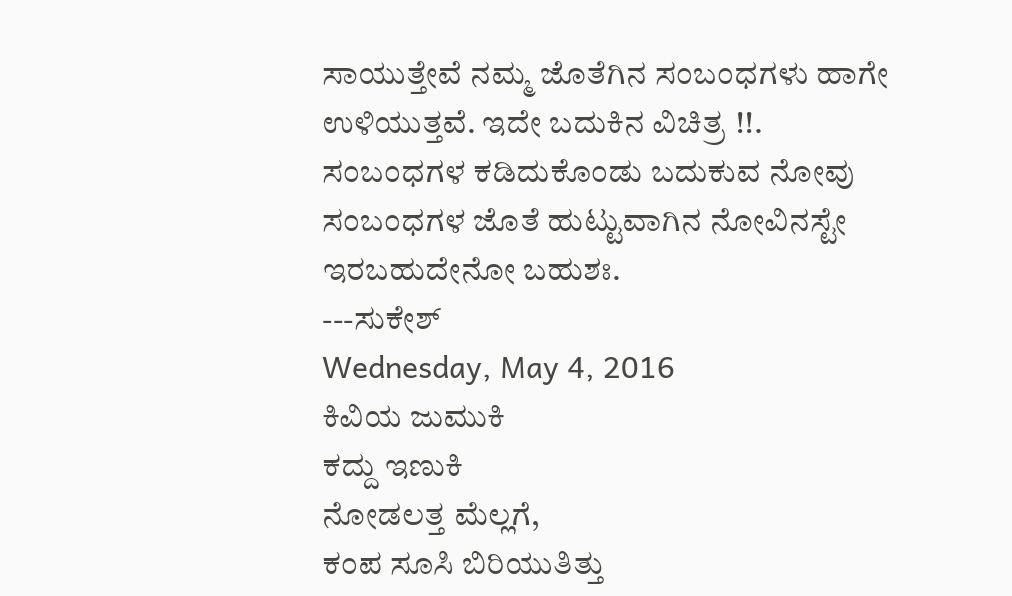ಸಾಯುತ್ತೇವೆ ನಮ್ಮ ಜೊತೆಗಿನ ಸಂಬಂಧಗಳು ಹಾಗೇ ಉಳಿಯುತ್ತವೆ. ಇದೇ ಬದುಕಿನ ವಿಚಿತ್ರ !!. ಸಂಬಂಧಗಳ ಕಡಿದುಕೊಂಡು ಬದುಕುವ ನೋವು ಸಂಬಂಧಗಳ ಜೊತೆ ಹುಟ್ಟುವಾಗಿನ ನೋವಿನಸ್ಟೇ ಇರಬಹುದೇನೋ ಬಹುಶಃ.
---ಸುಕೇಶ್
Wednesday, May 4, 2016
ಕಿವಿಯ ಜುಮುಕಿ
ಕದ್ದು ಇಣುಕಿ
ನೋಡಲತ್ತ ಮೆಲ್ಲಗೆ,
ಕಂಪ ಸೂಸಿ ಬಿರಿಯುತಿತ್ತು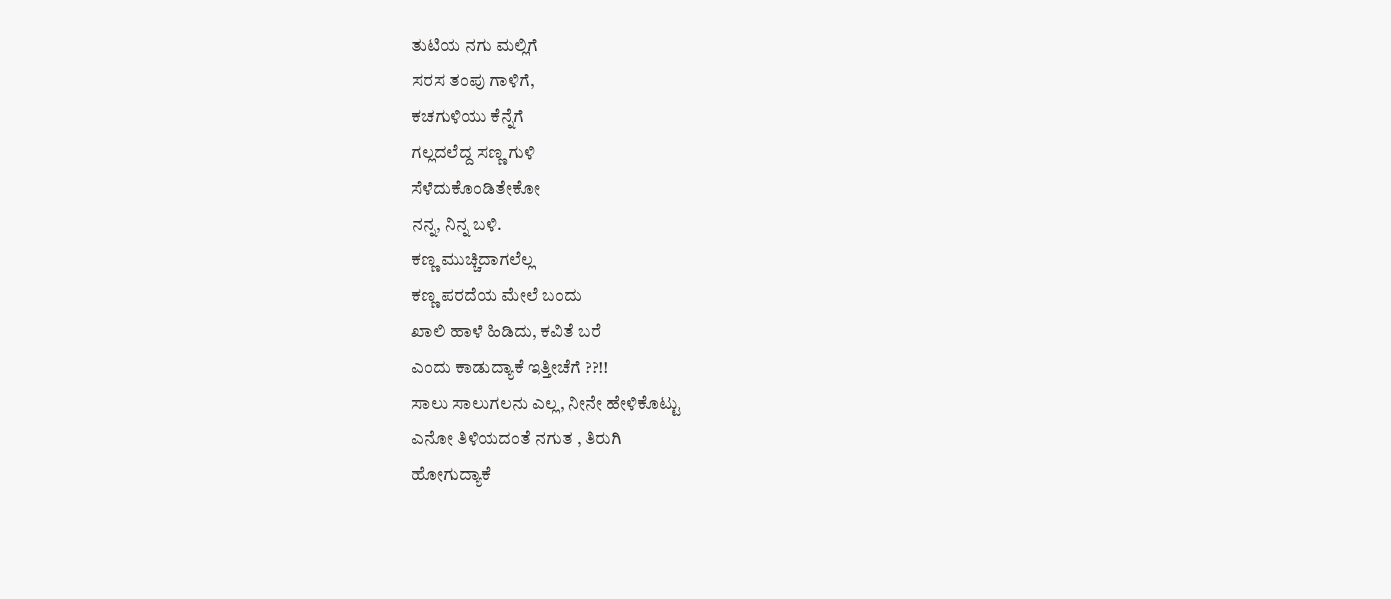ತುಟಿಯ ನಗು ಮಲ್ಲಿಗೆ
ಸರಸ ತಂಪು ಗಾಳಿಗೆ,
ಕಚಗುಳಿಯು ಕೆನ್ನೆಗೆ
ಗಲ್ಲದಲೆದ್ದ ಸಣ್ಣ ಗುಳಿ
ಸೆಳೆದುಕೊಂಡಿತೇಕೋ
ನನ್ನ, ನಿನ್ನ ಬಳಿ.
ಕಣ್ಣ ಮುಚ್ಚಿದಾಗಲೆಲ್ಲ
ಕಣ್ಣ ಪರದೆಯ ಮೇಲೆ ಬಂದು
ಖಾಲಿ ಹಾಳೆ ಹಿಡಿದು, ಕವಿತೆ ಬರೆ
ಎಂದು ಕಾಡುದ್ಯಾಕೆ ಇತ್ತೀಚೆಗೆ ??!!
ಸಾಲು ಸಾಲುಗಲನು ಎಲ್ಲ, ನೀನೇ ಹೇಳಿಕೊಟ್ಟು
ಎನೋ ತಿಳಿಯದಂತೆ ನಗುತ , ತಿರುಗಿ
ಹೋಗುದ್ಯಾಕೆ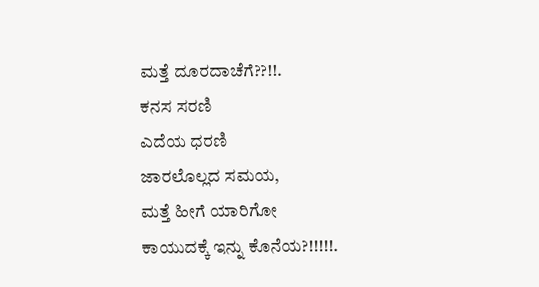ಮತ್ತೆ ದೂರದಾಚೆಗೆ??!!.
ಕನಸ ಸರಣಿ
ಎದೆಯ ಧರಣಿ
ಜಾರಲೊಲ್ಲದ ಸಮಯ,
ಮತ್ತೆ ಹೀಗೆ ಯಾರಿಗೋ
ಕಾಯುದಕ್ಕೆ ಇನ್ನು ಕೊನೆಯ?!!!!!.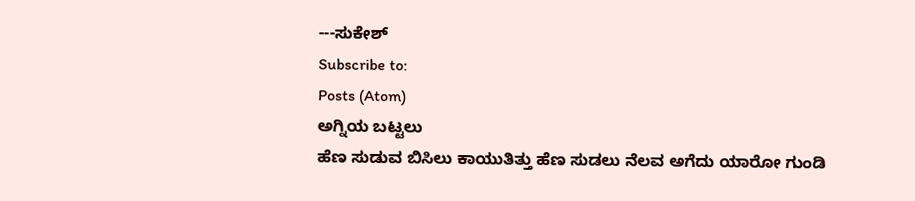---ಸುಕೇಶ್
Subscribe to:
Posts (Atom)
ಅಗ್ನಿಯ ಬಟ್ಟಲು
ಹೆಣ ಸುಡುವ ಬಿಸಿಲು ಕಾಯುತಿತ್ತು ಹೆಣ ಸುಡಲು ನೆಲವ ಅಗೆದು ಯಾರೋ ಗುಂಡಿ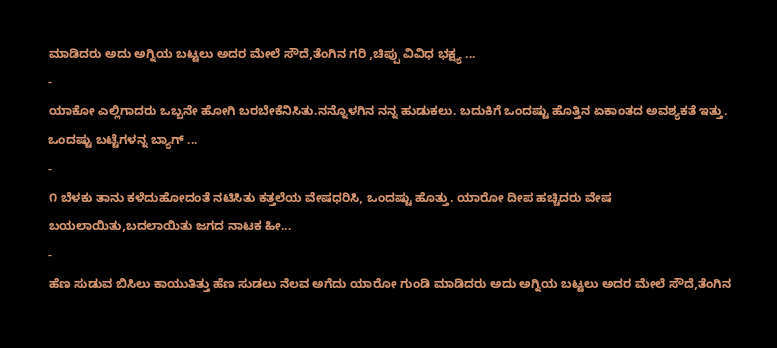ಮಾಡಿದರು ಅದು ಅಗ್ನಿಯ ಬಟ್ಟಲು ಅದರ ಮೇಲೆ ಸೌದೆ,ತೆಂಗಿನ ಗರಿ ,ಚಿಪ್ಪು ವಿವಿಧ ಭಕ್ಷ್ಯ ...
-
ಯಾಕೋ ಎಲ್ಲಿಗಾದರು ಒಬ್ಬನೇ ಹೋಗಿ ಬರಬೇಕೆನಿಸಿತು.ನನ್ನೊಳಗಿನ ನನ್ನ ಹುಡುಕಲು. ಬದುಕಿಗೆ ಒಂದಷ್ಟು ಹೊತ್ತಿನ ಏಕಾಂತದ ಅವಶ್ಯಕತೆ ಇತ್ತು. ಒಂದಷ್ಟು ಬಟ್ಟೆಗಳನ್ನ ಬ್ಯಾಗ್ ...
-
೧ ಬೆಳಕು ತಾನು ಕಳೆದುಹೋದಂತೆ ನಟಿಸಿತು ಕತ್ತಲೆಯ ವೇಷಧರಿಸಿ, ಒಂದಷ್ಟು ಹೊತ್ತು. ಯಾರೋ ದೀಪ ಹಚ್ಚಿದರು ವೇಷ ಬಯಲಾಯಿತು,ಬದಲಾಯಿತು ಜಗದ ನಾಟಕ ಹೀ...
-
ಹೆಣ ಸುಡುವ ಬಿಸಿಲು ಕಾಯುತಿತ್ತು ಹೆಣ ಸುಡಲು ನೆಲವ ಅಗೆದು ಯಾರೋ ಗುಂಡಿ ಮಾಡಿದರು ಅದು ಅಗ್ನಿಯ ಬಟ್ಟಲು ಅದರ ಮೇಲೆ ಸೌದೆ,ತೆಂಗಿನ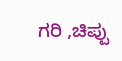ಗರಿ ,ಚಿಪ್ಪು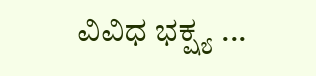ವಿವಿಧ ಭಕ್ಷ್ಯ ...